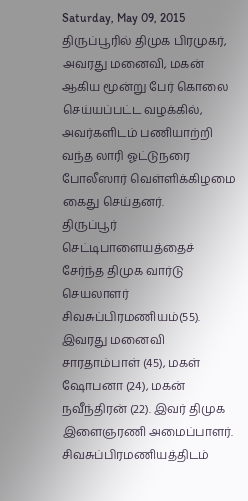Saturday, May 09, 2015
திருப்பூரில் திமுக பிரமுகர், அவரது மனைவி, மகன் ஆகிய மூன்று பேர் கொலை செய்யப்பட்ட வழக்கில், அவர்களிடம் பணியாற்றி வந்த லாரி ஓட்டுநரை போலீஸார் வெள்ளிக்கிழமை கைது செய்தனர்.
திருப்பூர் செட்டிபாளையத்தைச் சேர்ந்த திமுக வார்டு செயலாளர் சிவசுப்பிரமணியம்(55). இவரது மனைவி சாரதாம்பாள் (45), மகள் ஷோபனா (24), மகன் நவீந்திரன் (22). இவர் திமுக இளைஞரணி அமைப்பாளர். சிவசுப்பிரமணியத்திடம்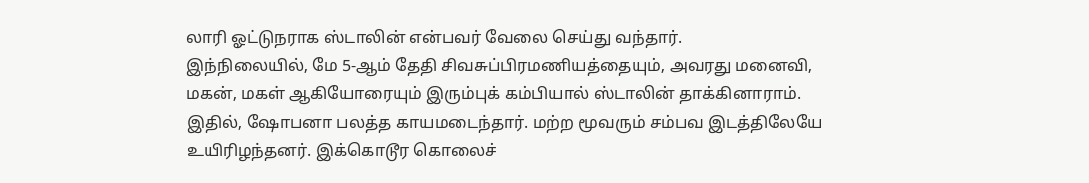லாரி ஓட்டுநராக ஸ்டாலின் என்பவர் வேலை செய்து வந்தார்.
இந்நிலையில், மே 5-ஆம் தேதி சிவசுப்பிரமணியத்தையும், அவரது மனைவி, மகன், மகள் ஆகியோரையும் இரும்புக் கம்பியால் ஸ்டாலின் தாக்கினாராம். இதில், ஷோபனா பலத்த காயமடைந்தார். மற்ற மூவரும் சம்பவ இடத்திலேயே உயிரிழந்தனர். இக்கொடூர கொலைச்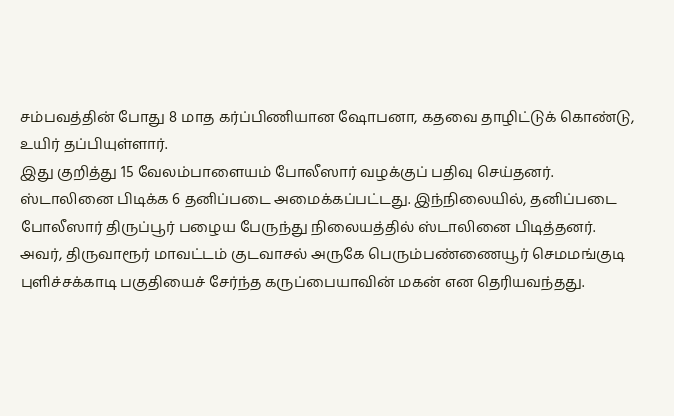சம்பவத்தின் போது 8 மாத கர்ப்பிணியான ஷோபனா, கதவை தாழிட்டுக் கொண்டு, உயிர் தப்பியுள்ளார்.
இது குறித்து 15 வேலம்பாளையம் போலீஸார் வழக்குப் பதிவு செய்தனர். ஸ்டாலினை பிடிக்க 6 தனிப்படை அமைக்கப்பட்டது. இந்நிலையில், தனிப்படை போலீஸார் திருப்பூர் பழைய பேருந்து நிலையத்தில் ஸ்டாலினை பிடித்தனர்.
அவர், திருவாரூர் மாவட்டம் குடவாசல் அருகே பெரும்பண்ணையூர் செமமங்குடி புளிச்சக்காடி பகுதியைச் சேர்ந்த கருப்பையாவின் மகன் என தெரியவந்தது.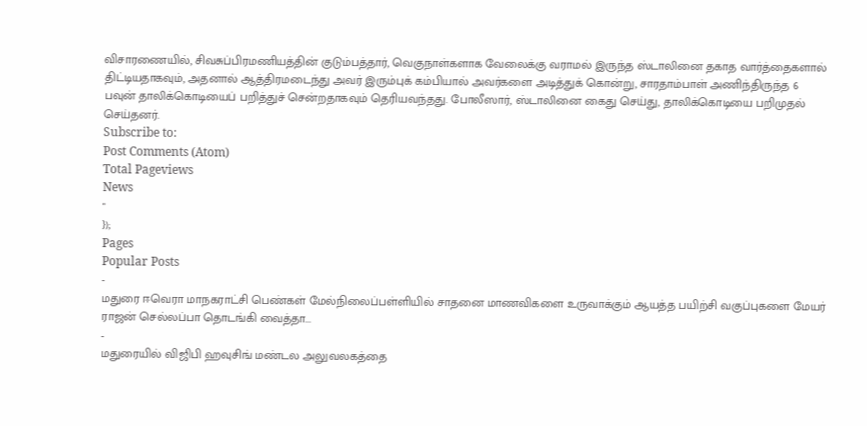விசாரணையில், சிவசுப்பிரமணியத்தின் குடும்பத்தார், வெகுநாள்களாக வேலைக்கு வராமல் இருந்த ஸ்டாலினை தகாத வார்த்தைகளால் திட்டியதாகவும், அதனால் ஆத்திரமடைந்து அவர் இரும்புக் கம்பியால் அவர்களை அடித்துக் கொன்று, சாரதாம்பாள் அணிந்திருந்த 6 பவுன் தாலிக்கொடியைப் பறித்துச் சென்றதாகவும் தெரியவந்தது. போலீஸார், ஸ்டாலினை கைது செய்து, தாலிக்கொடியை பறிமுதல் செய்தனர்.
Subscribe to:
Post Comments (Atom)
Total Pageviews
News
"
});
Pages
Popular Posts
-
மதுரை ஈவெரா மாநகராட்சி பெண்கள் மேல்நிலைப்பள்ளியில் சாதனை மாணவிகளை உருவாக்கும் ஆயத்த பயிற்சி வகுப்புகளை மேயர் ராஜன் செல்லப்பா தொடங்கி வைத்தா...
-
மதுரையில் விஜிபி ஹவுசிங் மண்டல அலுவலகத்தை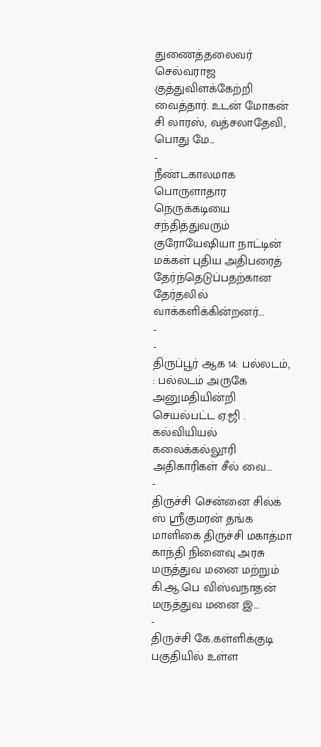துணைத்தலைவர் செல்வராஜ குத்துவிளக்கேற்றி வைத்தார். உடன் மோகன் சி லாரஸ், வத்சலாதேவி, பொது மே...
-
நீண்டகாலமாக பொருளாதார நெருக்கடியை சந்தித்துவரும் குரோயேஷியா நாட்டின் மக்கள் புதிய அதிபரைத் தேர்ந்தெடுப்பதற்கான தேர்தலில் வாக்களிக்கின்றனர்...
-
-
திருப்பூர் ஆக 14: பல்லடம், : பல்லடம் அருகே அனுமதியின்றி செயல்பட்ட ஏ.ஜி . கல்வியியல் கலைக்கல்லூரி அதிகாரிகள் சீல் வை...
-
திருச்சி சென்னை சில்க் ஸ் ஸ்ரீகுமரன் தங்க மாளிகை திருச்சி மகாத்மா காந்தி நினைவு அரசு மருத்துவ மனை மற்றும் கி.ஆ.பெ விஸ்வநாதன் மருத்துவ மனை இ...
-
திருச்சி கே.கள்ளிக்குடி பகுதியில் உள்ள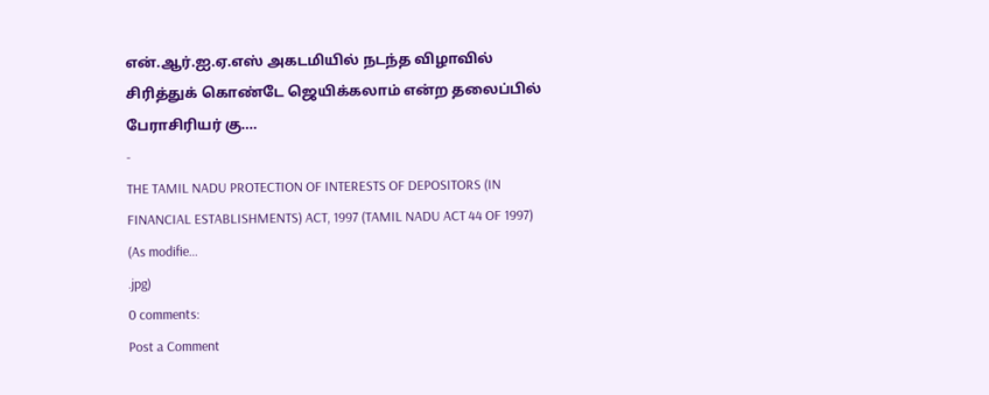என்.ஆர்.ஐ.ஏ.எஸ் அகடமியில் நடந்த விழாவில் சிரித்துக் கொண்டே ஜெயிக்கலாம் என்ற தலைப்பில் பேராசிரியர் கு....
-
THE TAMIL NADU PROTECTION OF INTERESTS OF DEPOSITORS (IN FINANCIAL ESTABLISHMENTS) ACT, 1997 (TAMIL NADU ACT 44 OF 1997) (As modifie...
.jpg)
0 comments:
Post a Comment